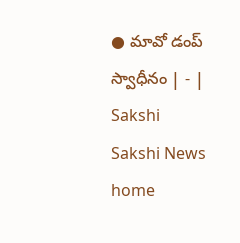● మావో డంప్‌ స్వాధీనం | - | Sakshi
Sakshi News home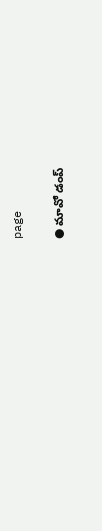page

● మావో డంప్‌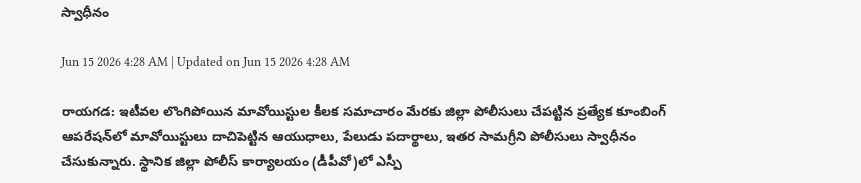స్వాధీనం

Jun 15 2026 4:28 AM | Updated on Jun 15 2026 4:28 AM

రాయగడ: ఇటీవల లొంగిపోయిన మావోయిస్టుల కీలక సమాచారం మేరకు జిల్లా పోలీసులు చేపట్టిన ప్రత్యేక కూంబింగ్‌ ఆపరేషన్‌లో మావోయిస్టులు దాచిపెట్టిన ఆయుధాలు, పేలుడు పదార్థాలు, ఇతర సామగ్రీని పోలీసులు స్వాధీనం చేసుకున్నారు. స్థానిక జిల్లా పోలీస్‌ కార్యాలయం (డీపీవో)లో ఎస్పీ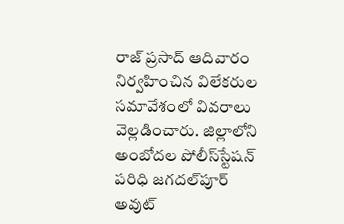రాజ్‌ ప్రసాద్‌ ఆదివారం నిర్వహించిన విలేకరుల సమావేశంలో వివరాలు వెల్లడించారు. జిల్లాలోని అంబోదల పోలీస్‌స్టేషన్‌ పరిధి జగదల్‌పూర్‌ అవుట్‌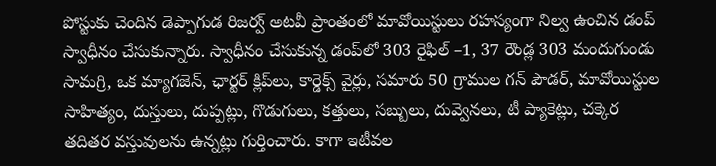పోస్టుకు చెందిన డెప్పాగుడ రిజర్వ్‌ అటవీ ప్రాంతంలో మావోయిస్టులు రహస్యంగా నిల్వ ఉంచిన డంప్‌ స్వాధీనం చేసుకున్నారు. స్వాధీనం చేసుకున్న డంప్‌లో 303 రైఫిల్‌ –1, 37 రౌండ్ల 303 మందుగుండు సామగ్రి, ఒక మ్యాగజెన్‌, ఛార్టర్‌ క్లిప్‌లు, కార్డెక్స్‌ వైర్లు, సమారు 50 గ్రాముల గన్‌ పౌడర్‌, మావోయిస్టుల సాహిత్యం, దుస్తులు, దుప్పట్లు, గొడుగులు, కత్తులు, సబ్బులు, దువ్వెనలు, టీ ప్యాకెట్లు, చక్కెర తదితర వస్తువులను ఉన్నట్లు గుర్తించారు. కాగా ఇటీవల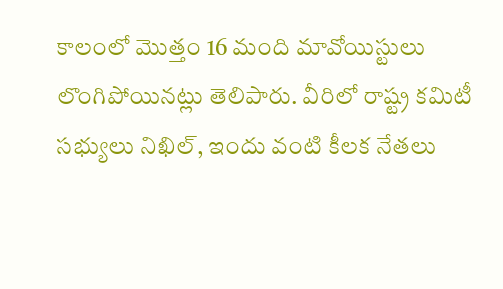కాలంలో మొత్తం 16 మంది మావోయిస్టులు లొంగిపోయినట్లు తెలిపారు. వీరిలో రాష్ట్ర కమిటీ సభ్యులు నిఖిల్‌, ఇందు వంటి కీలక నేతలు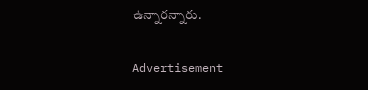ఉన్నారన్నారు.

Advertisement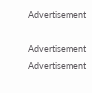Advertisement

Advertisement
Advertisement